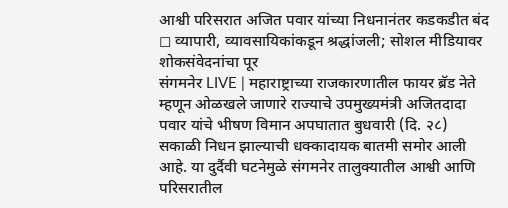आश्वी परिसरात अजित पवार यांच्या निधनानंतर कडकडीत बंद
◻ व्यापारी, व्यावसायिकांकडून श्रद्धांजली; सोशल मीडियावर शोकसंवेदनांचा पूर
संगमनेर LIVE | महाराष्ट्राच्या राजकारणातील फायर ब्रॅड नेते म्हणून ओळखले जाणारे राज्याचे उपमुख्यमंत्री अजितदादा पवार यांचे भीषण विमान अपघातात बुधवारी (दि. २८) सकाळी निधन झाल्याची धक्कादायक बातमी समोर आली आहे. या दुर्दैवी घटनेमुळे संगमनेर तालुक्यातील आश्वी आणि परिसरातील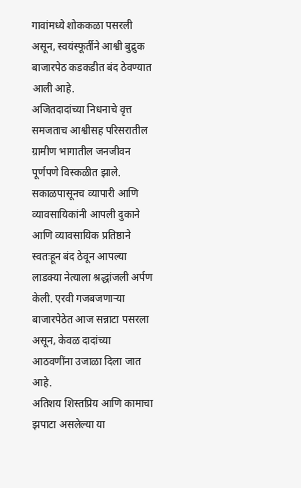गावांमध्ये शोककळा पसरली असून, स्वयंस्फूर्तीने आश्वी बुद्रुक बाजारपेठ कडकडीत बंद ठेवण्यात आली आहे.
अजितदादांच्या निधनाचे वृत्त समजताच आश्वीसह परिसरातील ग्रामीण भागातील जनजीवन पूर्णपणे विस्कळीत झाले. सकाळपासूनच व्यापारी आणि व्यावसायिकांनी आपली दुकाने आणि व्यावसायिक प्रतिष्ठाने स्वतःहून बंद ठेवून आपल्या लाडक्या नेत्याला श्रद्धांजली अर्पण केली. एरवी गजबजणाऱ्या बाजारपेठेत आज सन्नाटा पसरला असून, केवळ दादांच्या आठवणींना उजाळा दिला जात आहे.
अतिशय शिस्तप्रिय आणि कामाचा झपाटा असलेल्या या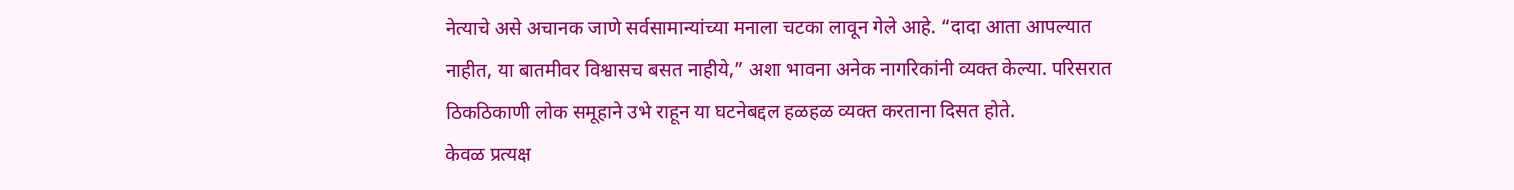नेत्याचे असे अचानक जाणे सर्वसामान्यांच्या मनाला चटका लावून गेले आहे. “दादा आता आपल्यात नाहीत, या बातमीवर विश्वासच बसत नाहीये,” अशा भावना अनेक नागरिकांनी व्यक्त केल्या. परिसरात ठिकठिकाणी लोक समूहाने उभे राहून या घटनेबद्दल हळहळ व्यक्त करताना दिसत होते.
केवळ प्रत्यक्ष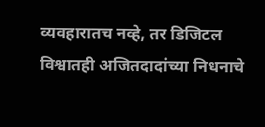व्यवहारातच नव्हे, तर डिजिटल विश्वातही अजितदादांच्या निधनाचे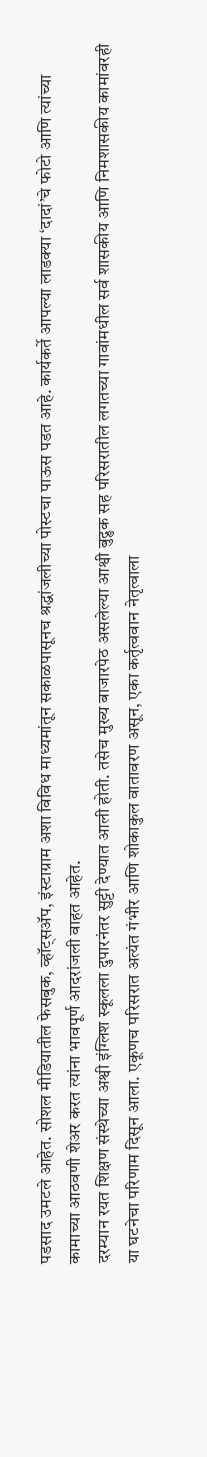पडसाद उमटले आहेत. सोशल मीडियातील फेसबुक, व्हॉट्सॲप, इंस्टाग्राम अशा विविध माध्यमांतून सकाळपासूनच श्रद्धांजलीच्या पोस्टचा पाऊस पडत आहे. कार्यकर्ते आपल्या लाडक्या ‘दादां’चे फोटो आणि त्यांच्या कामाच्या आठवणी शेअर करत त्यांना भावपूर्ण आदरांजली वाहत आहेत.
दरम्यान रयत शिक्षण संस्थेच्या अश्वी इंग्लिश स्कूलला दुपारनंतर सुट्टी देण्यात आली होती. तसेच मुख्य बाजारपेठ असलेल्या आश्वी बुद्रुक सह परिसरातील लगतच्या गावांमधील सर्व शासकीय आणि निमशासकीय कामांवरही या घटनेचा परिणाम दिसून आला. एकूणच परिसरात अत्यंत गंभीर आणि शोकाकुल वातावरण असून, एका कर्तृत्ववान नेतृत्वाला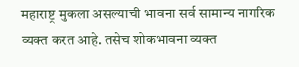महाराष्ट्र मुकला असल्याची भावना सर्व सामान्य नागरिक व्यक्त करत आहे. तसेच शोकभावना व्यक्त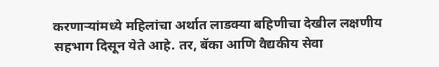करणाऱ्यांमध्ये महिलांचा अर्थात लाडक्या बहिणीचा देखील लक्षणीय सहभाग दिसून येते आहे. तर, बॅका आणि वैद्यकीय सेवा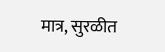मात्र, सुरळीत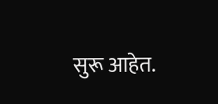सुरू आहेत.